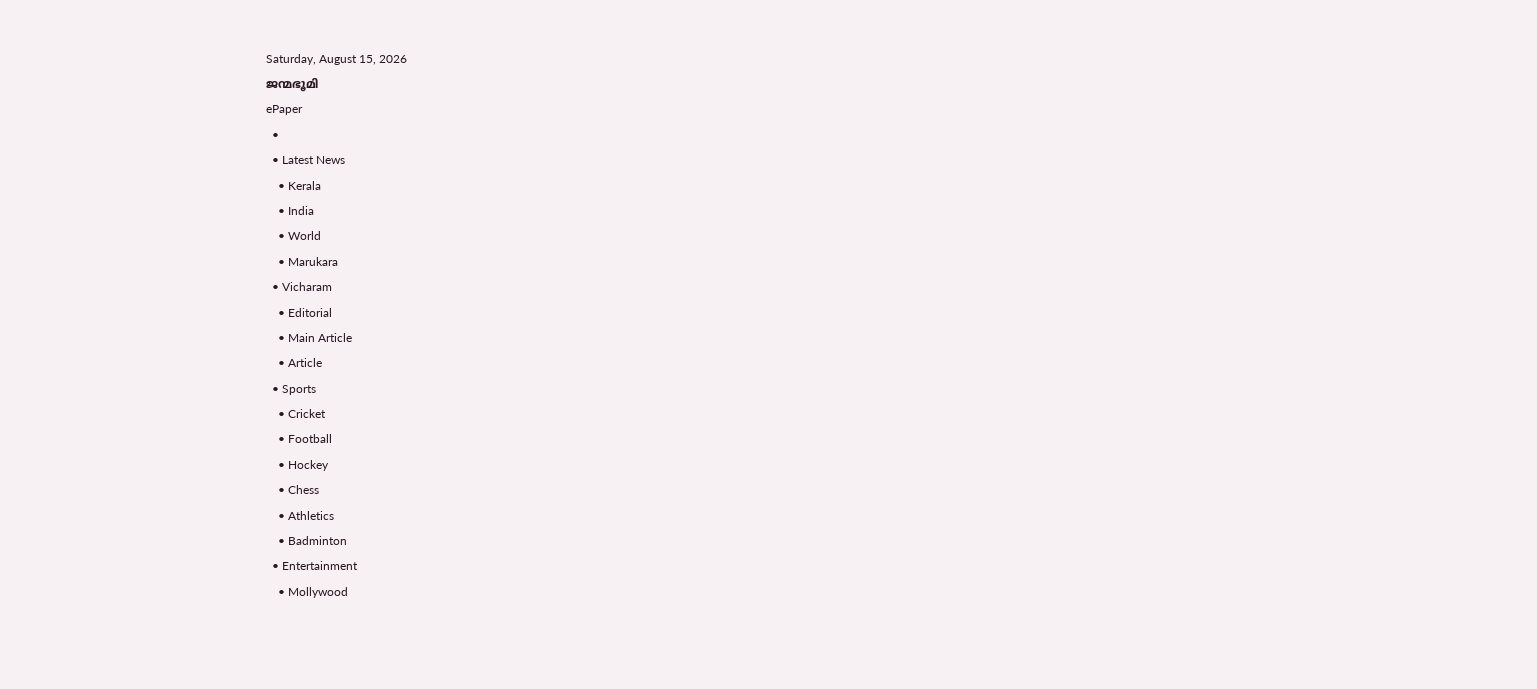Saturday, August 15, 2026
ജന്മഭൂമി
ePaper
  •
  • Latest News
    • Kerala
    • India
    • World
    • Marukara
  • Vicharam
    • Editorial
    • Main Article
    • Article
  • Sports
    • Cricket
    • Football
    • Hockey
    • Chess
    • Athletics
    • Badminton
  • Entertainment
    • Mollywood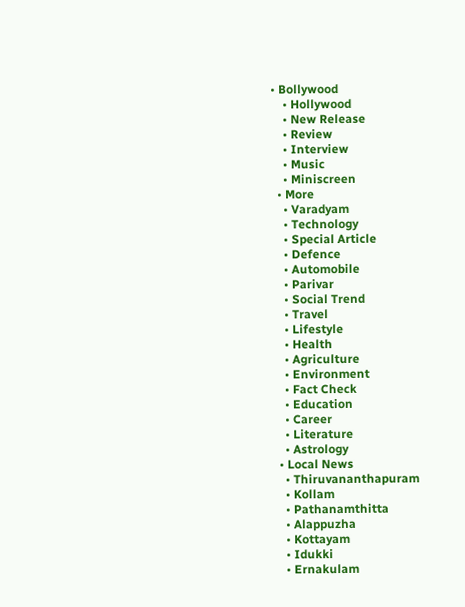• Bollywood
    • Hollywood
    • New Release
    • Review
    • Interview
    • Music
    • Miniscreen
  • More
    • Varadyam
    • Technology
    • Special Article
    • Defence
    • Automobile
    • Parivar
    • Social Trend
    • Travel
    • Lifestyle
    • Health
    • Agriculture
    • Environment
    • Fact Check
    • Education
    • Career
    • Literature
    • Astrology
  • Local News
    • Thiruvananthapuram
    • Kollam
    • Pathanamthitta
    • Alappuzha
    • Kottayam
    • Idukki
    • Ernakulam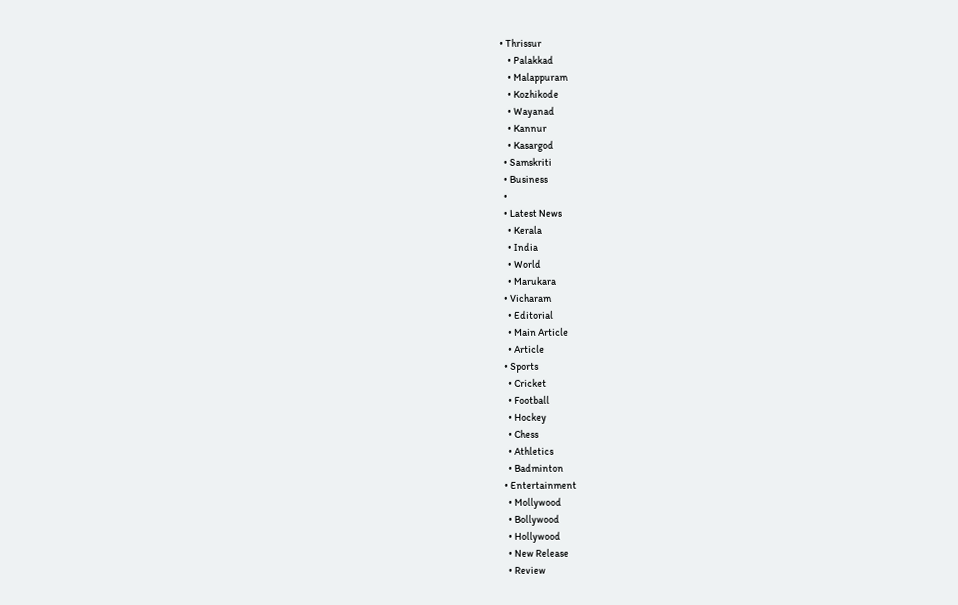• Thrissur
    • Palakkad
    • Malappuram
    • Kozhikode
    • Wayanad
    • Kannur
    • Kasargod
  • Samskriti
  • Business
  •
  • Latest News
    • Kerala
    • India
    • World
    • Marukara
  • Vicharam
    • Editorial
    • Main Article
    • Article
  • Sports
    • Cricket
    • Football
    • Hockey
    • Chess
    • Athletics
    • Badminton
  • Entertainment
    • Mollywood
    • Bollywood
    • Hollywood
    • New Release
    • Review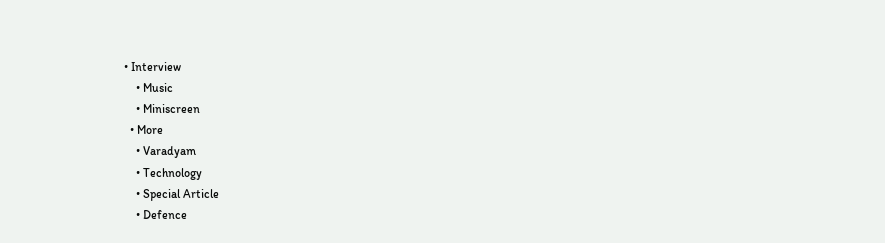• Interview
    • Music
    • Miniscreen
  • More
    • Varadyam
    • Technology
    • Special Article
    • Defence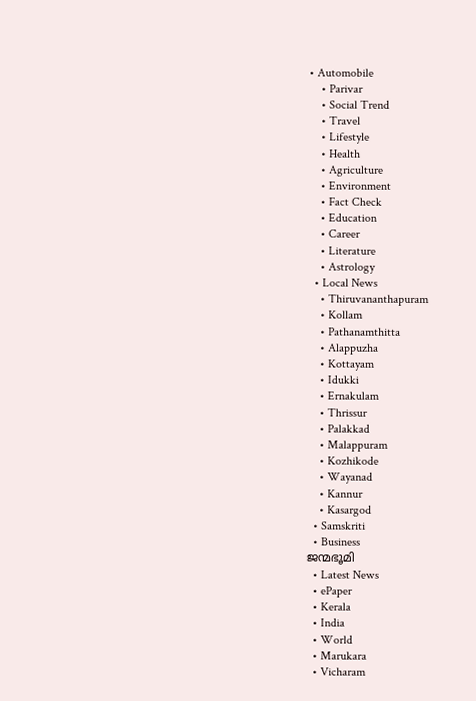• Automobile
    • Parivar
    • Social Trend
    • Travel
    • Lifestyle
    • Health
    • Agriculture
    • Environment
    • Fact Check
    • Education
    • Career
    • Literature
    • Astrology
  • Local News
    • Thiruvananthapuram
    • Kollam
    • Pathanamthitta
    • Alappuzha
    • Kottayam
    • Idukki
    • Ernakulam
    • Thrissur
    • Palakkad
    • Malappuram
    • Kozhikode
    • Wayanad
    • Kannur
    • Kasargod
  • Samskriti
  • Business
ജന്മഭൂമി
  • Latest News
  • ePaper
  • Kerala
  • India
  • World
  • Marukara
  • Vicharam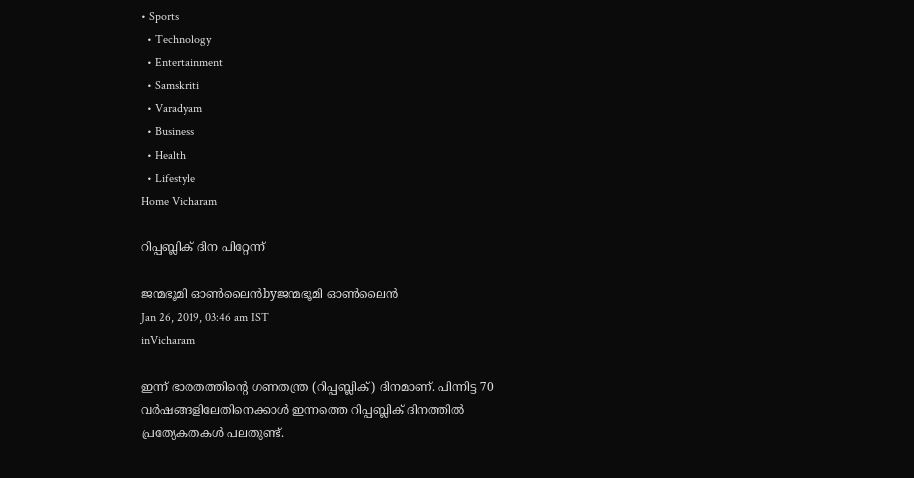• Sports
  • Technology
  • Entertainment
  • Samskriti
  • Varadyam
  • Business
  • Health
  • Lifestyle
Home Vicharam

റിപ്പബ്ലിക് ദിന പിറ്റേന്ന്

ജന്മഭൂമി ഓണ്‍ലൈന്‍byജന്മഭൂമി ഓണ്‍ലൈന്‍
Jan 26, 2019, 03:46 am IST
inVicharam

ഇന്ന് ഭാരതത്തിന്റെ ഗണതന്ത്ര (റിപ്പബ്ലിക്) ദിനമാണ്. പിന്നിട്ട 70 വര്‍ഷങ്ങളിലേതിനെക്കാള്‍ ഇന്നത്തെ റിപ്പബ്ലിക് ദിനത്തില്‍  പ്രത്യേകതകള്‍ പലതുണ്ട്.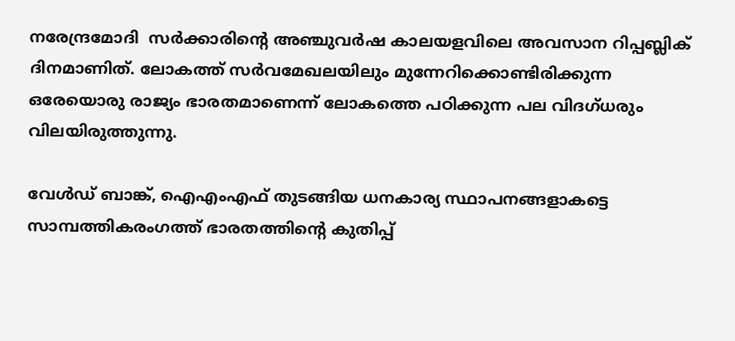നരേന്ദ്രമോദി  സര്‍ക്കാരിന്റെ അഞ്ചുവര്‍ഷ കാലയളവിലെ അവസാന റിപ്പബ്ലിക് ദിനമാണിത്. ലോകത്ത് സര്‍വമേഖലയിലും മുന്നേറിക്കൊണ്ടിരിക്കുന്ന ഒരേയൊരു രാജ്യം ഭാരതമാണെന്ന് ലോകത്തെ പഠിക്കുന്ന പല വിദഗ്ധരും വിലയിരുത്തുന്നു.

വേള്‍ഡ് ബാങ്ക്, ഐഎംഎഫ് തുടങ്ങിയ ധനകാര്യ സ്ഥാപനങ്ങളാകട്ടെ സാമ്പത്തികരംഗത്ത് ഭാരതത്തിന്റെ കുതിപ്പ്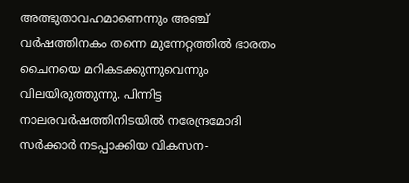അത്ഭുതാവഹമാണെന്നും അഞ്ച് വര്‍ഷത്തിനകം തന്നെ മുന്നേറ്റത്തില്‍ ഭാരതം ചൈനയെ മറികടക്കുന്നുവെന്നും വിലയിരുത്തുന്നു. പിന്നിട്ട നാലരവര്‍ഷത്തിനിടയില്‍ നരേന്ദ്രമോദി സര്‍ക്കാര്‍ നടപ്പാക്കിയ വികസന-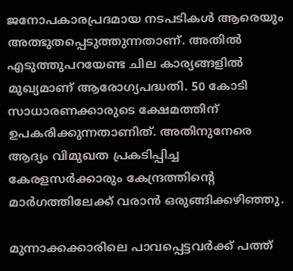ജനോപകാരപ്രദമായ നടപടികള്‍ ആരെയും അത്ഭുതപ്പെടുത്തുന്നതാണ്. അതില്‍ എടുത്തുപറയേണ്ട ചില കാര്യങ്ങളില്‍ മുഖ്യമാണ് ആരോഗ്യപദ്ധതി. 50 കോടി സാധാരണക്കാരുടെ ക്ഷേമത്തിന് ഉപകരിക്കുന്നതാണിത്. അതിനുനേരെ ആദ്യം വിമുഖത പ്രകടിപ്പിച്ച കേരളസര്‍ക്കാരും കേന്ദ്രത്തിന്റെ മാര്‍ഗത്തിലേക്ക് വരാന്‍ ഒരുങ്ങിക്കഴിഞ്ഞു.

മുന്നാക്കക്കാരിലെ പാവപ്പെട്ടവര്‍ക്ക് പത്ത്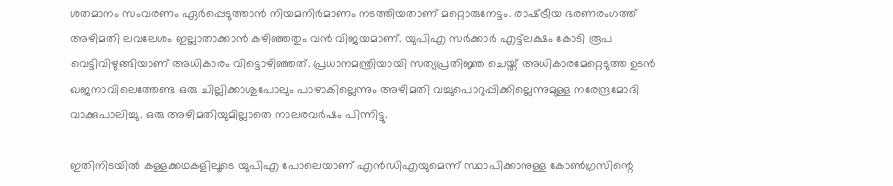ശതമാനം സംവരണം ഏര്‍പ്പെടുത്താന്‍ നിയമനിര്‍മാണം നടത്തിയതാണ് മറ്റൊരുനേട്ടം. രാഷ്‌ട്രീയ ഭരണരംഗത്ത് അഴിമതി ലവലേശം ഇല്ലാതാക്കാന്‍ കഴിഞ്ഞതും വന്‍ വിജയമാണ്. യുപിഎ സര്‍ക്കാര്‍ എട്ട്‌ലക്ഷം കോടി രൂപ വെട്ടിവിഴുങ്ങിയാണ് അധികാരം വിട്ടൊഴിഞ്ഞത്. പ്രധാനമന്ത്രിയായി സത്യപ്രതിജ്ഞ ചെയ്ത് അധികാരമേറ്റെടുത്ത ഉടന്‍ ഖജനാവിലെത്തേണ്ട ഒരു ചില്ലിക്കാശുപോലും പാഴാകില്ലെന്നും അഴിമതി വച്ചുപൊറുപ്പിക്കില്ലെന്നുമുള്ള നരേന്ദ്രമോദി വാക്കുപാലിച്ചു. ഒരു അഴിമതിയുമില്ലാതെ നാലരവര്‍ഷം പിന്നിട്ടു.

ഇതിനിടയില്‍ കള്ളക്കഥകളിലൂടെ യുപിഎ പോലെയാണ് എന്‍ഡിഎയുമെന്ന് സ്ഥാപിക്കാനുള്ള കോണ്‍ഗ്രസിന്റെ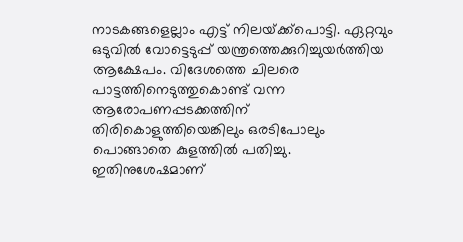നാടകങ്ങളെല്ലാം എട്ട് നിലയ്‌ക്ക്‌പൊട്ടി. ഏറ്റവും ഒടുവില്‍ വോട്ടെടുപ്പ് യന്ത്രത്തെക്കുറിച്ചുയര്‍ത്തിയ ആക്ഷേപം. വിദേശത്തെ ചിലരെ പാട്ടത്തിനെടുത്തുകൊണ്ട് വന്ന ആരോപണപ്പടക്കത്തിന് തിരികൊളുത്തിയെങ്കിലും ഒരടിപോലും പൊങ്ങാതെ കുളത്തില്‍ പതിച്ചു. ഇതിനുശേഷമാണ്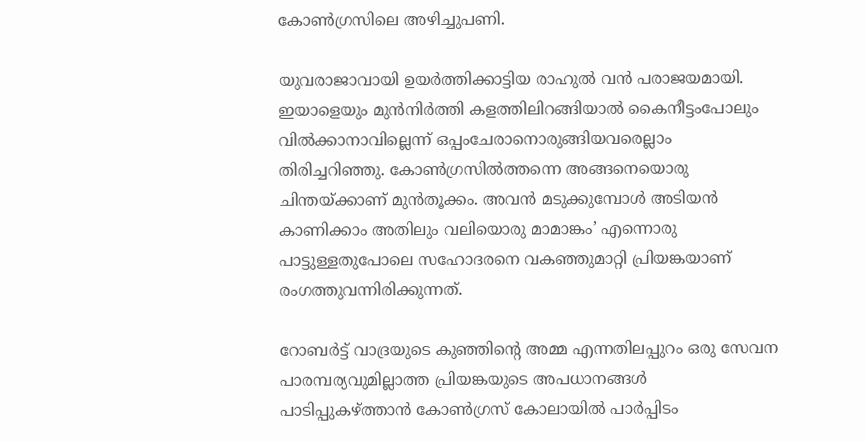കോണ്‍ഗ്രസിലെ അഴിച്ചുപണി.

യുവരാജാവായി ഉയര്‍ത്തിക്കാട്ടിയ രാഹുല്‍ വന്‍ പരാജയമായി. ഇയാളെയും മുന്‍നിര്‍ത്തി കളത്തിലിറങ്ങിയാല്‍ കൈനീട്ടംപോലും വില്‍ക്കാനാവില്ലെന്ന് ഒപ്പംചേരാനൊരുങ്ങിയവരെല്ലാം തിരിച്ചറിഞ്ഞു. കോണ്‍ഗ്രസില്‍ത്തന്നെ അങ്ങനെയൊരു ചിന്തയ്‌ക്കാണ് മുന്‍തൂക്കം. അവന്‍ മടുക്കുമ്പോള്‍ അടിയന്‍ കാണിക്കാം അതിലും വലിയൊരു മാമാങ്കം’ എന്നൊരു പാട്ടുള്ളതുപോലെ സഹോദരനെ വകഞ്ഞുമാറ്റി പ്രിയങ്കയാണ് രംഗത്തുവന്നിരിക്കുന്നത്.

റോബര്‍ട്ട് വാദ്രയുടെ കുഞ്ഞിന്റെ അമ്മ എന്നതിലപ്പുറം ഒരു സേവന പാരമ്പര്യവുമില്ലാത്ത പ്രിയങ്കയുടെ അപധാനങ്ങള്‍ പാടിപ്പുകഴ്‌ത്താന്‍ കോണ്‍ഗ്രസ് കോലായില്‍ പാര്‍പ്പിടം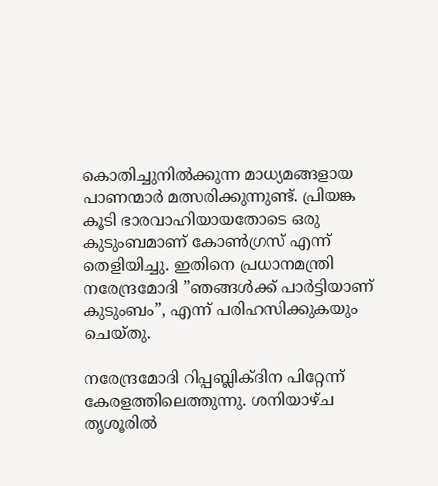കൊതിച്ചുനില്‍ക്കുന്ന മാധ്യമങ്ങളായ പാണന്മാര്‍ മത്സരിക്കുന്നുണ്ട്. പ്രിയങ്ക കൂടി ഭാരവാഹിയായതോടെ ഒരു കുടുംബമാണ് കോണ്‍ഗ്രസ് എന്ന് തെളിയിച്ചു. ഇതിനെ പ്രധാനമന്ത്രി നരേന്ദ്രമോദി ”ഞങ്ങള്‍ക്ക് പാര്‍ട്ടിയാണ് കുടുംബം”, എന്ന് പരിഹസിക്കുകയും ചെയ്തു.

നരേന്ദ്രമോദി റിപ്പബ്ലിക്ദിന പിറ്റേന്ന് കേരളത്തിലെത്തുന്നു. ശനിയാഴ്ച തൃശൂരില്‍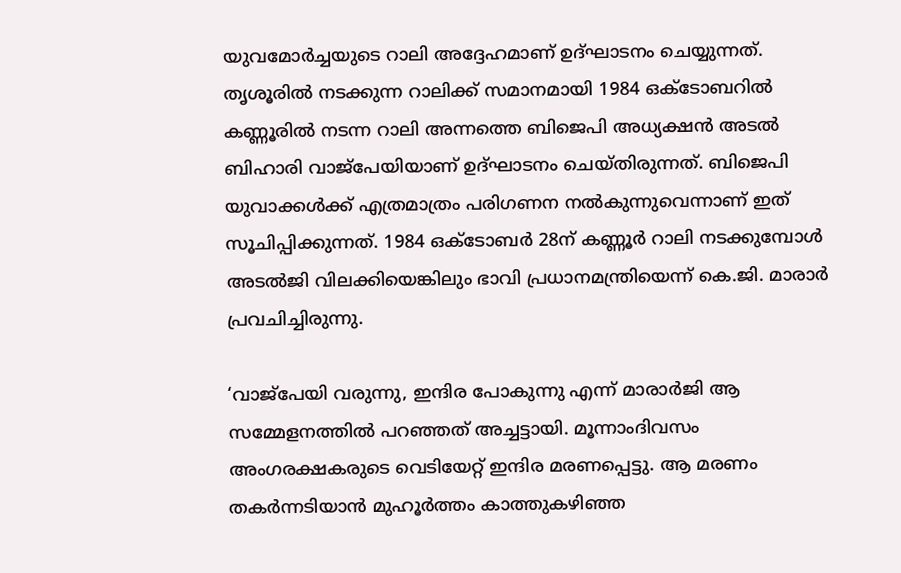യുവമോര്‍ച്ചയുടെ റാലി അദ്ദേഹമാണ് ഉദ്ഘാടനം ചെയ്യുന്നത്. തൃശൂരില്‍ നടക്കുന്ന റാലിക്ക് സമാനമായി 1984 ഒക്ടോബറില്‍ കണ്ണൂരില്‍ നടന്ന റാലി അന്നത്തെ ബിജെപി അധ്യക്ഷന്‍ അടല്‍ ബിഹാരി വാജ്‌പേയിയാണ് ഉദ്ഘാടനം ചെയ്തിരുന്നത്. ബിജെപി യുവാക്കള്‍ക്ക് എത്രമാത്രം പരിഗണന നല്‍കുന്നുവെന്നാണ് ഇത് സൂചിപ്പിക്കുന്നത്. 1984 ഒക്ടോബര്‍ 28ന് കണ്ണൂര്‍ റാലി നടക്കുമ്പോള്‍ അടല്‍ജി വിലക്കിയെങ്കിലും ഭാവി പ്രധാനമന്ത്രിയെന്ന് കെ.ജി. മാരാര്‍ പ്രവചിച്ചിരുന്നു.

‘വാജ്‌പേയി വരുന്നു, ഇന്ദിര പോകുന്നു എന്ന് മാരാര്‍ജി ആ സമ്മേളനത്തില്‍ പറഞ്ഞത് അച്ചട്ടായി. മൂന്നാംദിവസം അംഗരക്ഷകരുടെ വെടിയേറ്റ് ഇന്ദിര മരണപ്പെട്ടു. ആ മരണം തകര്‍ന്നടിയാന്‍ മുഹൂര്‍ത്തം കാത്തുകഴിഞ്ഞ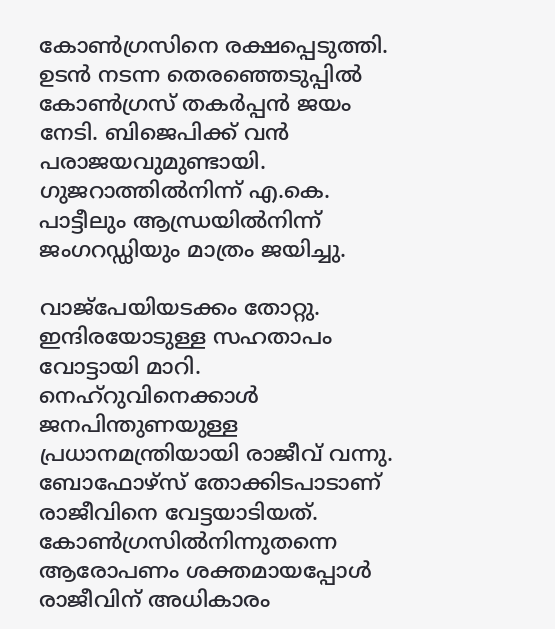കോണ്‍ഗ്രസിനെ രക്ഷപ്പെടുത്തി. ഉടന്‍ നടന്ന തെരഞ്ഞെടുപ്പില്‍ കോണ്‍ഗ്രസ് തകര്‍പ്പന്‍ ജയം നേടി. ബിജെപിക്ക് വന്‍ പരാജയവുമുണ്ടായി. ഗുജറാത്തില്‍നിന്ന് എ.കെ. പാട്ടീലും ആന്ധ്രയില്‍നിന്ന് ജംഗറഡ്ഡിയും മാത്രം ജയിച്ചു.

വാജ്‌പേയിയടക്കം തോറ്റു. ഇന്ദിരയോടുള്ള സഹതാപം വോട്ടായി മാറി. നെഹ്‌റുവിനെക്കാള്‍ ജനപിന്തുണയുള്ള പ്രധാനമന്ത്രിയായി രാജീവ് വന്നു. ബോഫോഴ്‌സ് തോക്കിടപാടാണ് രാജീവിനെ വേട്ടയാടിയത്. കോണ്‍ഗ്രസില്‍നിന്നുതന്നെ ആരോപണം ശക്തമായപ്പോള്‍ രാജീവിന് അധികാരം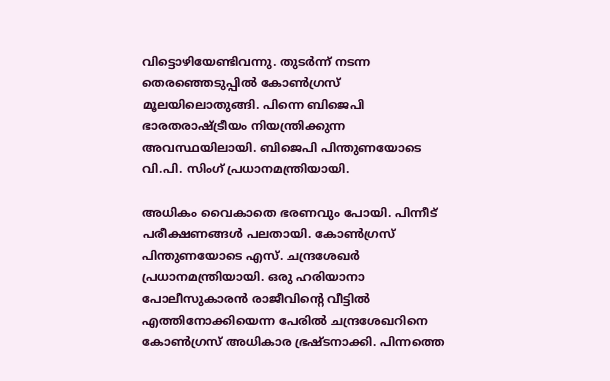വിട്ടൊഴിയേണ്ടിവന്നു. തുടര്‍ന്ന് നടന്ന തെരഞ്ഞെടുപ്പില്‍ കോണ്‍ഗ്രസ് മൂലയിലൊതുങ്ങി. പിന്നെ ബിജെപി ഭാരതരാഷ്‌ട്രീയം നിയന്ത്രിക്കുന്ന അവസ്ഥയിലായി. ബിജെപി പിന്തുണയോടെ വി.പി. സിംഗ് പ്രധാനമന്ത്രിയായി.

അധികം വൈകാതെ ഭരണവും പോയി. പിന്നീട് പരീക്ഷണങ്ങള്‍ പലതായി. കോണ്‍ഗ്രസ് പിന്തുണയോടെ എസ്. ചന്ദ്രശേഖര്‍ പ്രധാനമന്ത്രിയായി. ഒരു ഹരിയാനാ പോലീസുകാരന്‍ രാജീവിന്റെ വീട്ടില്‍ എത്തിനോക്കിയെന്ന പേരില്‍ ചന്ദ്രശേഖറിനെ കോണ്‍ഗ്രസ് അധികാര ഭ്രഷ്ടനാക്കി. പിന്നത്തെ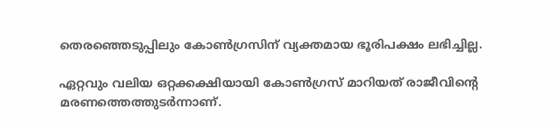തെരഞ്ഞെടുപ്പിലും കോണ്‍ഗ്രസിന് വ്യക്തമായ ഭൂരിപക്ഷം ലഭിച്ചില്ല.

ഏറ്റവും വലിയ ഒറ്റക്കക്ഷിയായി കോണ്‍ഗ്രസ് മാറിയത് രാജീവിന്റെ മരണത്തെത്തുടര്‍ന്നാണ്.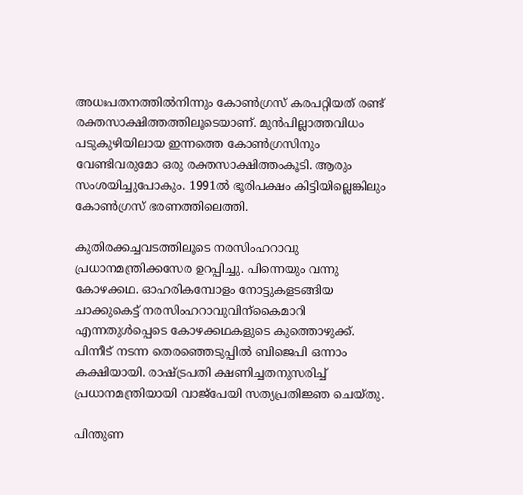അധഃപതനത്തില്‍നിന്നും കോണ്‍ഗ്രസ് കരപറ്റിയത് രണ്ട് രക്തസാക്ഷിത്തത്തിലൂടെയാണ്. മുന്‍പില്ലാത്തവിധം പടുകുഴിയിലായ ഇന്നത്തെ കോണ്‍ഗ്രസിനും വേണ്ടിവരുമോ ഒരു രക്തസാക്ഷിത്തംകൂടി. ആരും സംശയിച്ചുപോകും. 1991ല്‍ ഭൂരിപക്ഷം കിട്ടിയില്ലെങ്കിലും കോണ്‍ഗ്രസ് ഭരണത്തിലെത്തി.

കുതിരക്കച്ചവടത്തിലൂടെ നരസിംഹറാവു പ്രധാനമന്ത്രിക്കസേര ഉറപ്പിച്ചു. പിന്നെയും വന്നു കോഴക്കഥ. ഓഹരികമ്പോളം നോട്ടുകളടങ്ങിയ ചാക്കുകെട്ട് നരസിംഹറാവുവിന്‌കൈമാറി എന്നതുള്‍പ്പെടെ കോഴക്കഥകളുടെ കുത്തൊഴുക്ക്. പിന്നീട് നടന്ന തെരഞ്ഞെടുപ്പില്‍ ബിജെപി ഒന്നാം കക്ഷിയായി. രാഷ്‌ട്രപതി ക്ഷണിച്ചതനുസരിച്ച് പ്രധാനമന്ത്രിയായി വാജ്‌പേയി സത്യപ്രതിജ്ഞ ചെയ്തു.

പിന്തുണ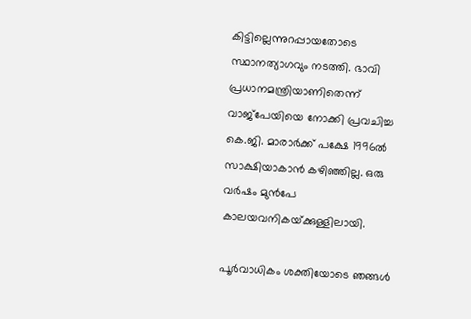കിട്ടില്ലെന്നുറപ്പായതോടെ സ്ഥാനത്യാഗവും നടത്തി. ഭാവി പ്രധാനമന്ത്രിയാണിതെന്ന് വാജ്‌പേയിയെ നോക്കി പ്രവചിച്ച കെ.ജി. മാരാര്‍ക്ക് പക്ഷേ 1996ല്‍ സാക്ഷിയാകാന്‍ കഴിഞ്ഞില്ല. ഒരു വര്‍ഷം മുന്‍പേ കാലയവനികയ്‌ക്കുള്ളിലായി.

പൂര്‍വാധികം ശക്തിയോടെ ഞങ്ങള്‍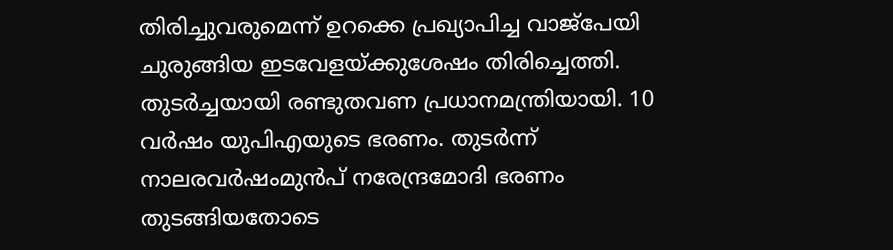തിരിച്ചുവരുമെന്ന് ഉറക്കെ പ്രഖ്യാപിച്ച വാജ്‌പേയി ചുരുങ്ങിയ ഇടവേളയ്‌ക്കുശേഷം തിരിച്ചെത്തി. തുടര്‍ച്ചയായി രണ്ടുതവണ പ്രധാനമന്ത്രിയായി. 10 വര്‍ഷം യുപിഎയുടെ ഭരണം. തുടര്‍ന്ന് നാലരവര്‍ഷംമുന്‍പ് നരേന്ദ്രമോദി ഭരണം തുടങ്ങിയതോടെ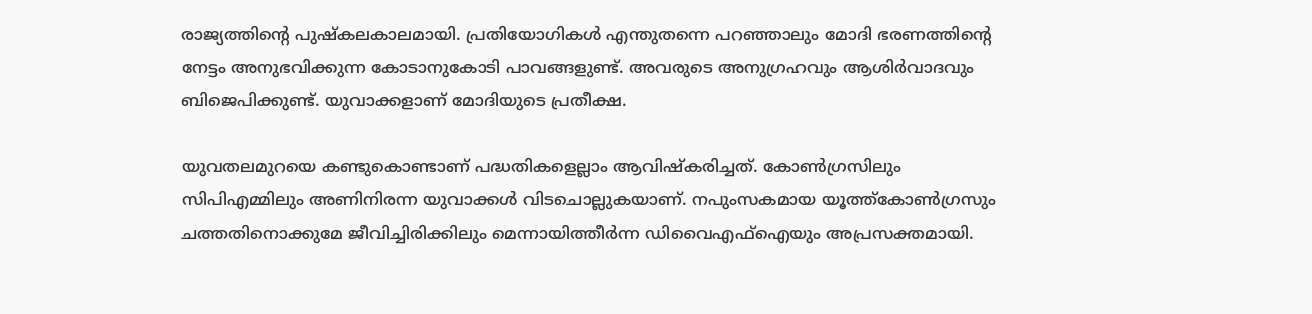രാജ്യത്തിന്റെ പുഷ്‌കലകാലമായി. പ്രതിയോഗികള്‍ എന്തുതന്നെ പറഞ്ഞാലും മോദി ഭരണത്തിന്റെ നേട്ടം അനുഭവിക്കുന്ന കോടാനുകോടി പാവങ്ങളുണ്ട്. അവരുടെ അനുഗ്രഹവും ആശിര്‍വാദവും ബിജെപിക്കുണ്ട്. യുവാക്കളാണ് മോദിയുടെ പ്രതീക്ഷ.

യുവതലമുറയെ കണ്ടുകൊണ്ടാണ് പദ്ധതികളെല്ലാം ആവിഷ്‌കരിച്ചത്. കോണ്‍ഗ്രസിലും സിപിഎമ്മിലും അണിനിരന്ന യുവാക്കള്‍ വിടചൊല്ലുകയാണ്. നപുംസകമായ യൂത്ത്‌കോണ്‍ഗ്രസും ചത്തതിനൊക്കുമേ ജീവിച്ചിരിക്കിലും മെന്നായിത്തീര്‍ന്ന ഡിവൈഎഫ്‌ഐയും അപ്രസക്തമായി.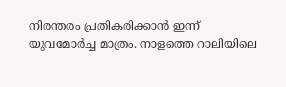നിരന്തരം പ്രതികരിക്കാന്‍ ഇന്ന് യുവമോര്‍ച്ച മാത്രം. നാളത്തെ റാലിയിലെ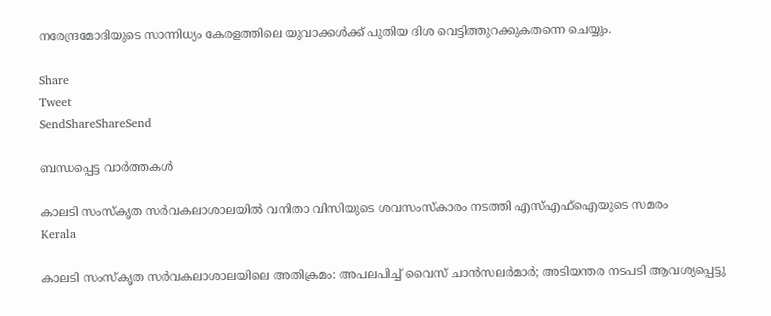നരേന്ദ്രമോദിയുടെ സാന്നിധ്യം കേരളത്തിലെ യുവാക്കള്‍ക്ക് പുതിയ ദിശ വെട്ടിത്തുറക്കുകതന്നെ ചെയ്യും.

Share
Tweet
SendShareShareSend

ബന്ധപ്പെട്ട വാര്‍ത്തകള്‍

കാലടി സംസ്‌കൃത സര്‍വകലാശാലയില്‍ വനിതാ വിസിയുടെ ശവസംസ്‌കാരം നടത്തി എസ്എഫ്‌ഐയുടെ സമരം
Kerala

കാലടി സംസ്‌കൃത സര്‍വകലാശാലയിലെ അതിക്രമം: അപലപിച്ച് വൈസ് ചാന്‍സലര്‍മാര്‍; അടിയന്തര നടപടി ആവശ്യപ്പെട്ടു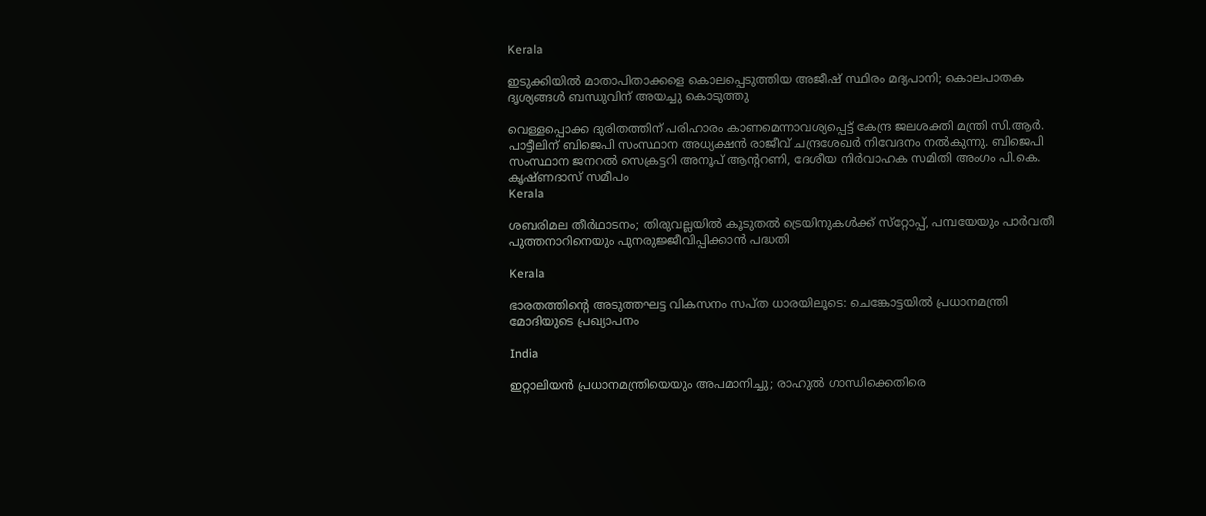Kerala

ഇടുക്കിയിൽ മാതാപിതാക്കളെ കൊലപ്പെടുത്തിയ അജീഷ് സ്ഥിരം മദ്യപാനി; കൊലപാതക ദൃശ്യങ്ങൾ ബന്ധുവിന് അയച്ചു കൊടുത്തു

വെള്ളപ്പൊക്ക ദുരിതത്തിന് പരിഹാരം കാണമെന്നാവശ്യപ്പെട്ട് കേന്ദ്ര ജലശക്തി മന്ത്രി സി.ആര്‍. പാട്ടീലിന് ബിജെപി സംസ്ഥാന അധ്യക്ഷന്‍ രാജീവ് ചന്ദ്രശേഖര്‍ നിവേദനം നല്‍കുന്നു. ബിജെപി സംസ്ഥാന ജനറല്‍ സെക്രട്ടറി അനൂപ് ആന്ററണി, ദേശീയ നിര്‍വാഹക സമിതി അംഗം പി.കെ. കൃഷ്ണദാസ് സമീപം
Kerala

ശബരിമല തീര്‍ഥാടനം; തിരുവല്ലയില്‍ കൂടുതല്‍ ട്രെയിനുകള്‍ക്ക് സ്‌റ്റോപ്പ്, പമ്പയേയും പാര്‍വതീ പുത്തനാറിനെയും പുനരുജ്ജീവിപ്പിക്കാന്‍ പദ്ധതി

Kerala

ഭാരതത്തിന്റെ അടുത്തഘട്ട വികസനം സപ്ത ധാരയിലൂടെ: ചെങ്കോട്ടയിൽ പ്രധാനമന്ത്രി മോദിയുടെ പ്രഖ്യാപനം

India

ഇറ്റാലിയന്‍ പ്രധാനമന്ത്രിയെയും അപമാനിച്ചു; രാഹുല്‍ ഗാന്ധിക്കെതിരെ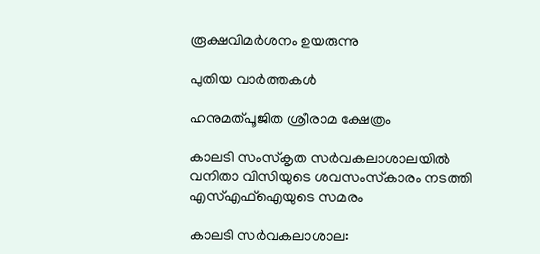രൂക്ഷവിമര്‍ശനം ഉയരുന്നു

പുതിയ വാര്‍ത്തകള്‍

ഹനുമത്പൂജിത ശ്രീരാമ ക്ഷേത്രം

കാലടി സംസ്‌കൃത സര്‍വകലാശാലയില്‍ വനിതാ വിസിയുടെ ശവസംസ്‌കാരം നടത്തി എസ്എഫ്‌ഐയുടെ സമരം

കാലടി സര്‍വകലാശാല: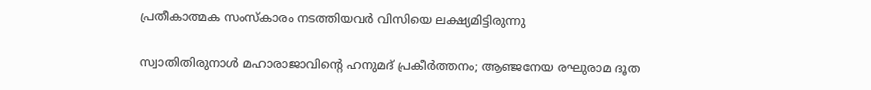പ്രതീകാത്മക സംസ്‌കാരം നടത്തിയവര്‍ വിസിയെ ലക്ഷ്യമിട്ടിരുന്നു

സ്വാതിതിരുനാള്‍ മഹാരാജാവിന്റെ ഹനുമദ് പ്രകീര്‍ത്തനം; ആഞ്ജനേയ രഘുരാമ ദൂത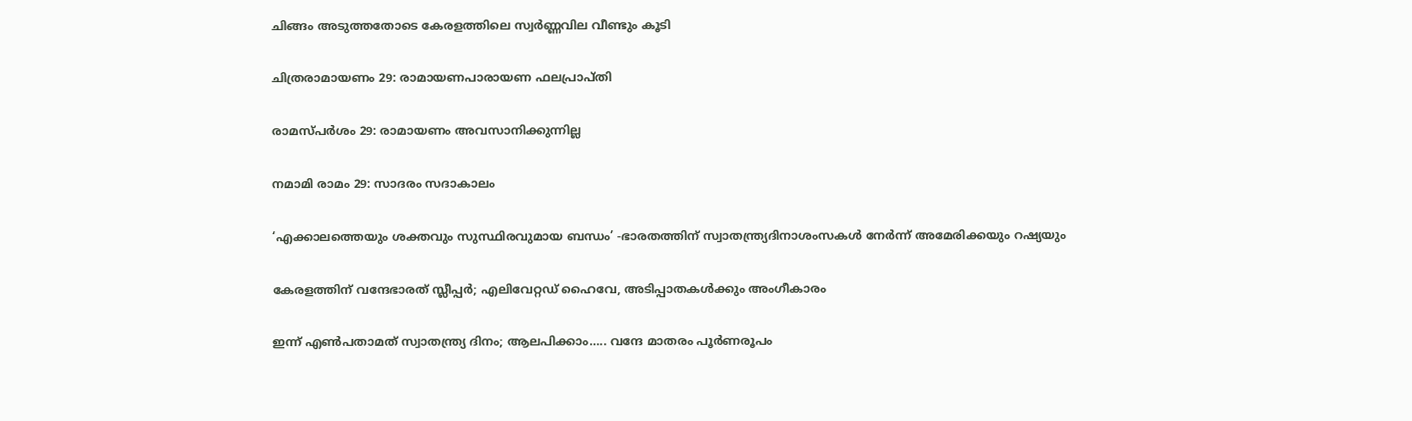ചിങ്ങം അടുത്തതോടെ കേരളത്തിലെ സ്വർണ്ണവില വീണ്ടും കൂടി

ചിത്രരാമായണം 29: രാമായണപാരായണ ഫലപ്രാപ്തി

രാമസ്പര്‍ശം 29: രാമായണം അവസാനിക്കുന്നില്ല

നമാമി രാമം 29: സാദരം സദാകാലം

‘എക്കാലത്തെയും ശക്തവും സുസ്ഥിരവുമായ ബന്ധം’ -ഭാരതത്തിന് സ്വാതന്ത്ര്യദിനാശംസകൾ നേർന്ന് അമേരിക്കയും റഷ്യയും

കേരളത്തിന് വന്ദേഭാരത് സ്ലീപ്പര്‍; എലിവേറ്റഡ് ഹൈവേ, അടിപ്പാതകള്‍ക്കും അംഗീകാരം

ഇന്ന് എണ്‍പതാമത് സ്വാതന്ത്ര്യ ദിനം; ആലപിക്കാം….. വന്ദേ മാതരം പൂര്‍ണരൂപം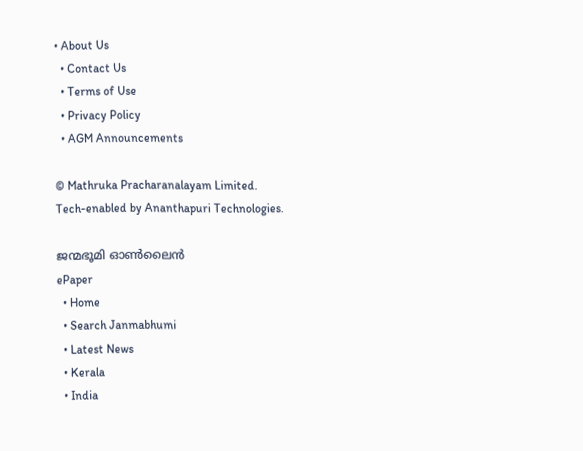• About Us
  • Contact Us
  • Terms of Use
  • Privacy Policy
  • AGM Announcements

© Mathruka Pracharanalayam Limited.
Tech-enabled by Ananthapuri Technologies.

ജന്മഭൂമി ഓണ്‍ലൈന്‍
ePaper
  • Home
  • Search Janmabhumi
  • Latest News
  • Kerala
  • India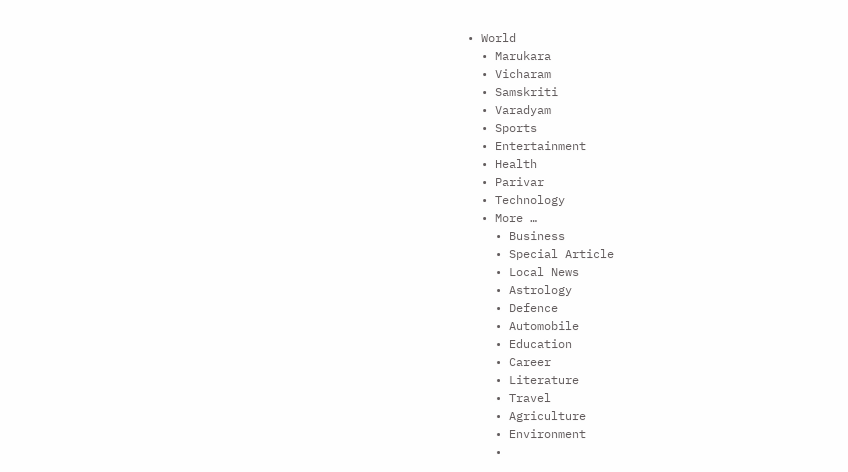• World
  • Marukara
  • Vicharam
  • Samskriti
  • Varadyam
  • Sports
  • Entertainment
  • Health
  • Parivar
  • Technology
  • More …
    • Business
    • Special Article
    • Local News
    • Astrology
    • Defence
    • Automobile
    • Education
    • Career
    • Literature
    • Travel
    • Agriculture
    • Environment
    •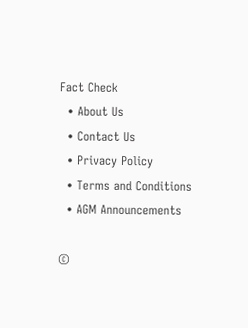Fact Check
  • About Us
  • Contact Us
  • Privacy Policy
  • Terms and Conditions
  • AGM Announcements

©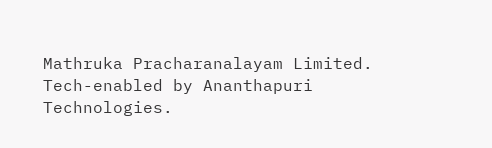Mathruka Pracharanalayam Limited.
Tech-enabled by Ananthapuri Technologies.